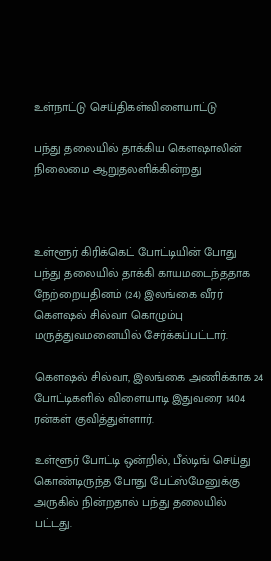உள்நாட்டு செய்திகள்விளையாட்டு

பந்து தலையில் தாக்கிய கெளஷாலின் நிலைமை ஆறுதலளிக்கின்றது



உள்ளூர் கிரிக்கெட் போட்டியின் போது பந்து தலையில் தாக்கி காயமடைந்ததாக நேற்றையதினம் (24) இலங்கை வீரர் கௌஷல் சில்வா கொழும்பு  மருத்துவமனையில் சேர்க்கப்பட்டார்.

கௌஷல் சில்வா, இலங்கை அணிக்காக 24 போட்டிகளில் விளையாடி இதுவரை 1404 ரன்கள் குவித்துள்ளார்.

உள்ளூர் போட்டி ஒன்றில், பீல்டிங் செய்து கொண்டிருந்த போது பேட்ஸ்மேனுக்கு அருகில் நின்றதால் பந்து தலையில் பட்டது.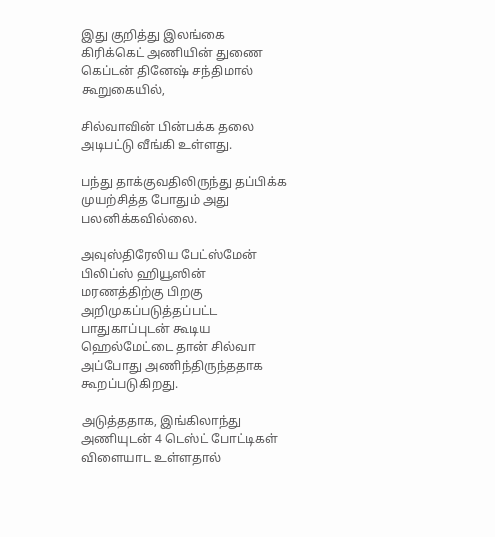இது குறித்து இலங்கை கிரிக்கெட் அணியின் துணை கெப்டன் தினேஷ் சந்திமால் கூறுகையில்,

சில்வாவின் பின்பக்க தலை அடிபட்டு வீங்கி உள்ளது.

பந்து தாக்குவதிலிருந்து தப்பிக்க முயற்சித்த போதும் அது பலனிக்கவில்லை.

அவுஸ்திரேலிய பேட்ஸ்மேன் பிலிப்ஸ் ஹியூஸின் மரணத்திற்கு பிறகு அறிமுகப்படுத்தப்பட்ட பாதுகாப்புடன் கூடிய ஹெல்மேட்டை தான் சில்வா அப்போது அணிந்திருந்ததாக கூறப்படுகிறது.

அடுத்ததாக, இங்கிலாந்து அணியுடன் 4 டெஸ்ட் போட்டிகள் விளையாட உள்ளதால்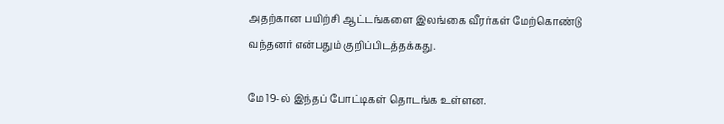அதற்கான பயிற்சி ஆட்டங்களை இலங்கை வீரர்கள் மேற்கொண்டு வந்தனர் என்பதும் குறிப்பிடத்தக்கது.

மே 19-ல் இந்தப் போட்டிகள் தொடங்க உள்ளன.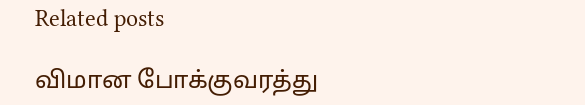Related posts

விமான போக்குவரத்து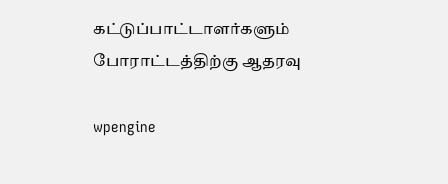கட்டுப்பாட்டாளர்களும் போராட்டத்திற்கு ஆதரவு

wpengine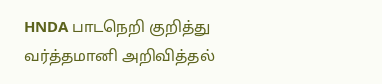HNDA பாடநெறி குறித்து வர்த்தமானி அறிவித்தல்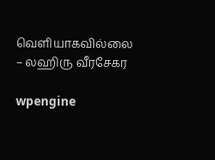வெளியாகவில்லை – லஹிரு வீரசேகர

wpengine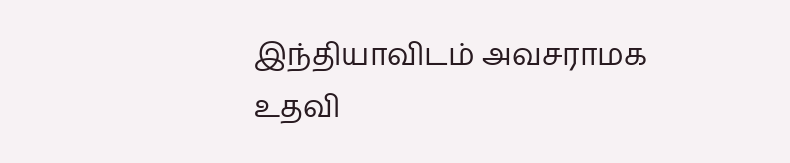இந்தியாவிடம் அவசராமக உதவி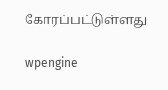கோரப்பட்டுள்ளது

wpengine